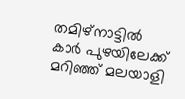തമിഴ്നാട്ടിൽ കാർ പുഴയിലേക്ക് മറിഞ്ഞ് മലയാളി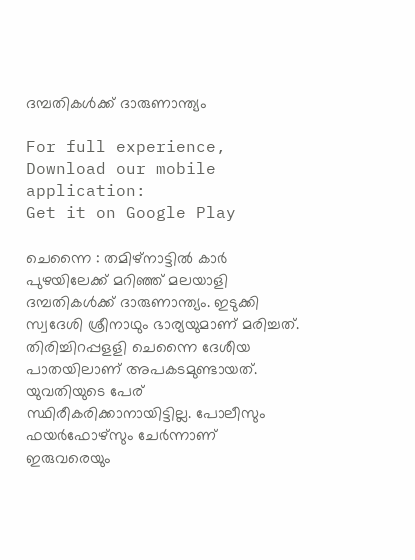ദമ്പതികൾക്ക് ദാരുണാന്ത്യം

For full experience, Download our mobile application:
Get it on Google Play

ചെന്നൈ : തമിഴ്നാട്ടിൽ കാർ പുഴയിലേക്ക് മറിഞ്ഞ് മലയാളി ദമ്പതികൾക്ക് ദാരുണാന്ത്യം. ഇടുക്കി സ്വദേശി ശ്രീനാഥും ഭാര്യയുമാണ് മരിച്ചത്.  തിരിച്ചിറപ്പളളി ചെന്നൈ ദേശീയ പാതയിലാണ് അപകടമുണ്ടായത്. യുവതിയുടെ പേര് സ്ഥിരീകരിക്കാനായിട്ടില്ല. പോലീസും ഫയര്‍ഫോഴ്സും ചേര്‍ന്നാണ് ഇരുവരെയും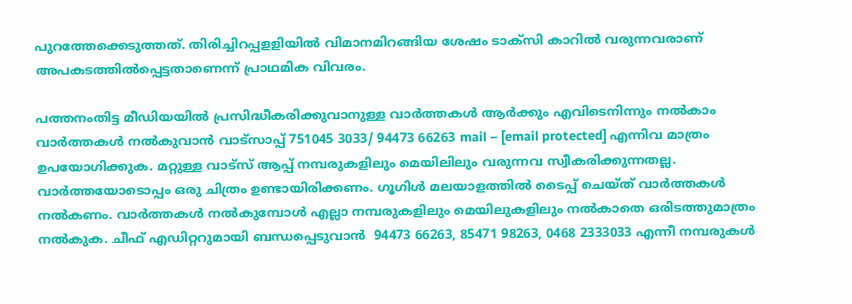പുറത്തേക്കെടുത്തത്. തിരിച്ചിറപ്പളളിയിൽ വിമാനമിറങ്ങിയ ശേഷം ടാക്സി കാറിൽ വരുന്നവരാണ് അപകടത്തിൽപ്പെട്ടതാണെന്ന് പ്രാഥമിക വിവരം.

പത്തനംതിട്ട മീഡിയയില്‍ പ്രസിദ്ധീകരിക്കുവാനുള്ള വാര്‍ത്തകള്‍ ആര്‍ക്കും എവിടെനിന്നും നല്‍കാം
വാര്‍ത്തകള്‍ നല്‍കുവാന്‍ വാട്സാപ്പ് 751045 3033/ 94473 66263 mail – [email protected] എന്നിവ മാത്രം ഉപയോഗിക്കുക. മറ്റുള്ള വാട്സ് ആപ്പ് നമ്പരുകളിലും മെയിലിലും വരുന്നവ സ്വീകരിക്കുന്നതല്ല. വാര്‍ത്തയോടൊപ്പം ഒരു ചിത്രം ഉണ്ടായിരിക്കണം. ഗൂഗിള്‍ മലയാളത്തില്‍ ടൈപ്പ് ചെയ്ത് വാര്‍ത്തകള്‍ നല്‍കണം. വാര്‍ത്തകള്‍ നല്‍കുമ്പോള്‍ എല്ലാ നമ്പരുകളിലും മെയിലുകളിലും നല്‍കാതെ ഒരിടത്തുമാത്രം നല്‍കുക. ചീഫ് എഡിറ്ററുമായി ബന്ധപ്പെടുവാന്‍  94473 66263, 85471 98263, 0468 2333033 എന്നീ നമ്പരുകള്‍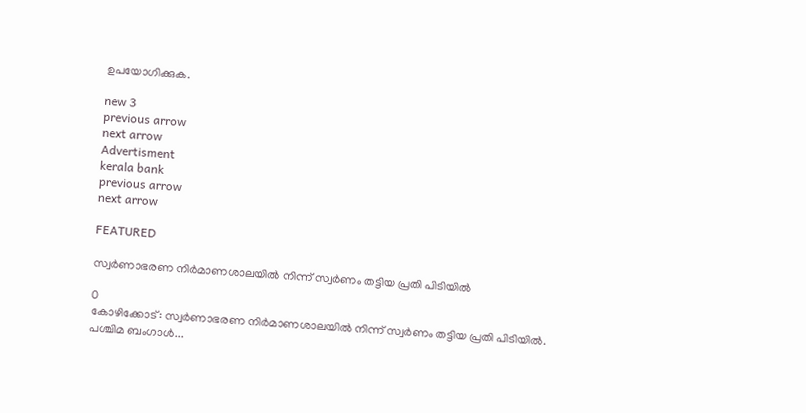ഉപയോഗിക്കുക.

new 3
previous arrow
next arrow
Advertisment
kerala bank
previous arrow
next arrow

FEATURED

സ്വർണാഭരണ നിർമാണശാലയിൽ നിന്ന് സ്വർണം തട്ടിയ പ്രതി പിടിയിൽ

0
കോഴിക്കോട്: സ്വർണാഭരണ നിർമാണശാലയിൽ നിന്ന് സ്വർണം തട്ടിയ പ്രതി പിടിയിൽ. പശ്ചിമ ബംഗാൾ...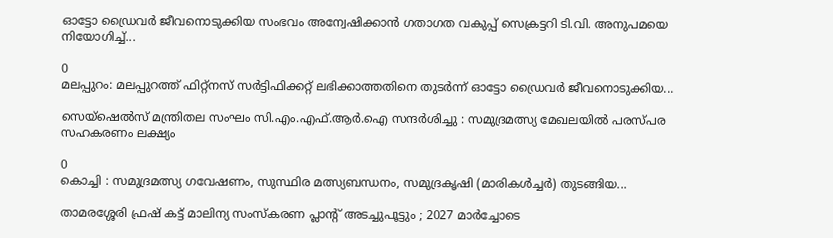ഓട്ടോ ഡ്രൈവർ ജീവനൊടുക്കിയ സംഭവം അന്വേഷിക്കാൻ ഗതാഗത വകുപ്പ് സെക്രട്ടറി ടി.വി. അനുപമയെ നിയോഗിച്ച്...

0
മലപ്പുറം: മലപ്പുറത്ത് ഫിറ്റ്നസ് സർട്ടിഫിക്കറ്റ് ലഭിക്കാത്തതിനെ തുടർന്ന് ഓട്ടോ ഡ്രൈവർ ജീവനൊടുക്കിയ...

സെയ്‌ഷെൽസ് മന്ത്രിതല സംഘം സി.എം.എഫ്.ആർ.ഐ സന്ദര്‍ശിച്ചു : സമുദ്രമത്സ്യ മേഖലയിൽ പരസ്പര സഹകരണം ലക്ഷ്യം

0
കൊച്ചി : സമുദ്രമത്സ്യ ഗവേഷണം, സുസ്ഥിര മത്സ്യബന്ധനം, സമുദ്രകൃഷി (മാരികൾച്ചർ) തുടങ്ങിയ...

താമരശ്ശേരി ഫ്രഷ് കട്ട് മാലിന്യ സംസ്കരണ പ്ലാന്റ് അടച്ചുപൂട്ടും ; 2027 മാര്‍ച്ചോടെ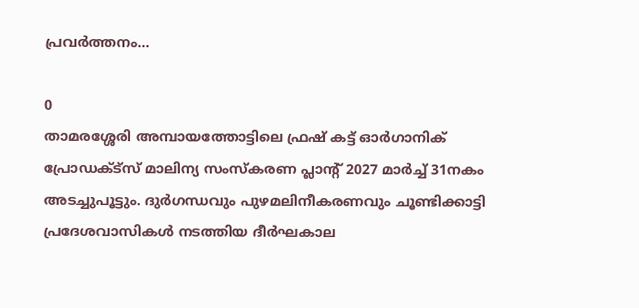പ്രവര്‍ത്തനം...

0
താമരശ്ശേരി അമ്പായത്തോട്ടിലെ ഫ്രഷ് കട്ട് ഓർഗാനിക് പ്രോഡക്ട്സ് മാലിന്യ സംസ്കരണ പ്ലാന്‍റ് 2027 മാര്‍ച്ച് 31നകം അടച്ചുപൂട്ടും. ദുർഗന്ധവും പുഴമലിനീകരണവും ചൂണ്ടിക്കാട്ടി പ്രദേശവാസികൾ നടത്തിയ ദീർഘകാല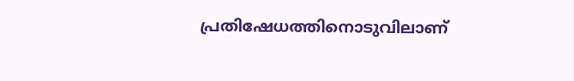പ്രതിഷേധത്തിനൊടുവിലാണ്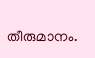തീരുമാനം.